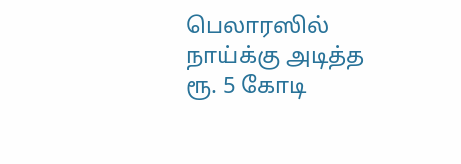பெலாரஸில் நாய்க்கு அடித்த ரூ. 5 கோடி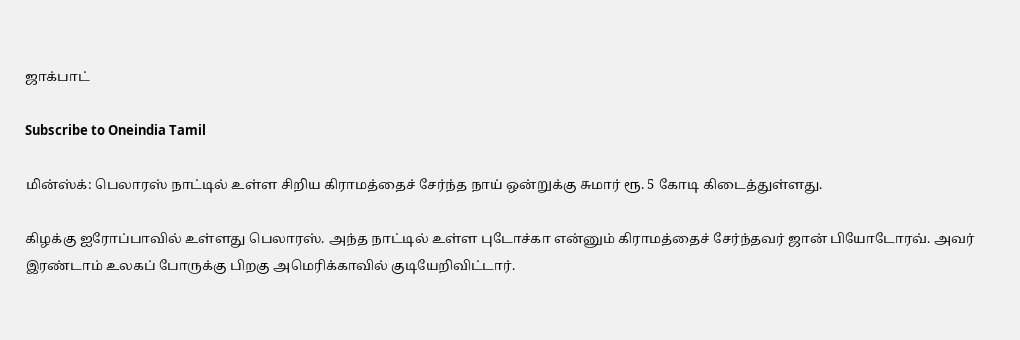ஜாக்பாட்

Subscribe to Oneindia Tamil

மின்ஸ்க்: பெலாரஸ் நாட்டில் உள்ள சிறிய கிராமத்தைச் சேர்ந்த நாய் ஒன்றுக்கு சுமார் ரூ. 5 கோடி கிடைத்துள்ளது.

கிழக்கு ஐரோப்பாவில் உள்ளது பெலாரஸ். அந்த நாட்டில் உள்ள புடோச்கா என்னும் கிராமத்தைச் சேர்ந்தவர் ஜான் பியோடோரவ். அவர் இரண்டாம் உலகப் போருக்கு பிறகு அமெரிக்காவில் குடியேறிவிட்டார்.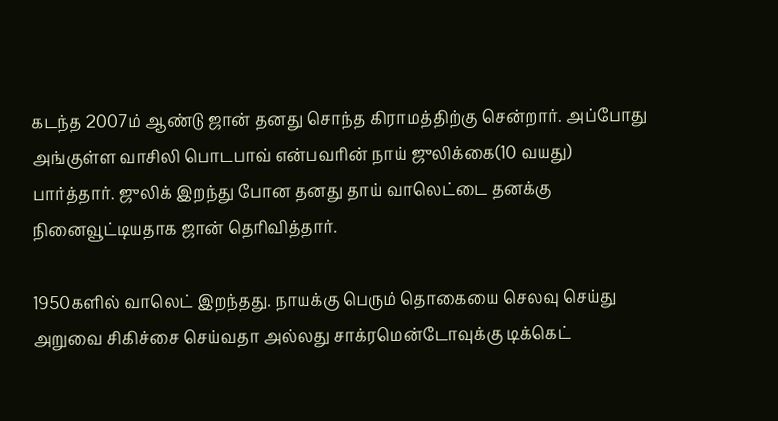கடந்த 2007ம் ஆண்டு ஜான் தனது சொந்த கிராமத்திற்கு சென்றார். அப்போது அங்குள்ள வாசிலி பொடபாவ் என்பவரின் நாய் ஜுலிக்கை(10 வயது) பார்த்தார். ஜுலிக் இறந்து போன தனது தாய் வாலெட்டை தனக்கு நினைவூட்டியதாக ஜான் தெரிவித்தார்.

1950களில் வாலெட் இறந்தது. நாயக்கு பெரும் தொகையை செலவு செய்து அறுவை சிகிச்சை செய்வதா அல்லது சாக்ரமென்டோவுக்கு டிக்கெட்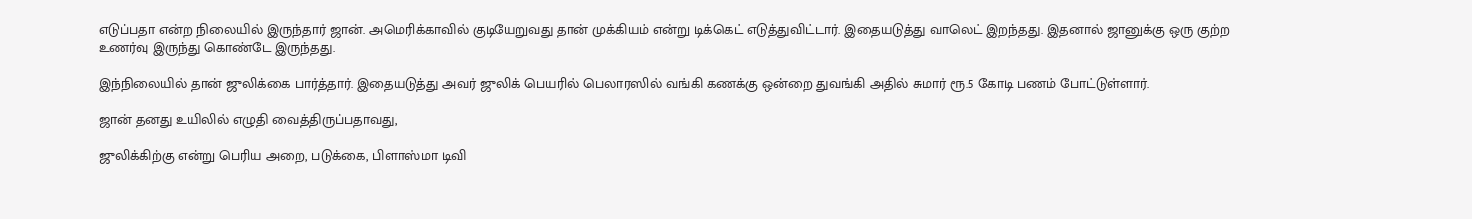எடுப்பதா என்ற நிலையில் இருந்தார் ஜான். அமெரிக்காவில் குடியேறுவது தான் முக்கியம் என்று டிக்கெட் எடுத்துவிட்டார். இதையடுத்து வாலெட் இறந்தது. இதனால் ஜானுக்கு ஒரு குற்ற உணர்வு இருந்து கொண்டே இருந்தது.

இந்நிலையில் தான் ஜுலிக்கை பார்த்தார். இதையடுத்து அவர் ஜுலிக் பெயரில் பெலாரஸில் வங்கி கணக்கு ஒன்றை துவங்கி அதில் சுமார் ரூ.5 கோடி பணம் போட்டுள்ளார்.

ஜான் தனது உயிலில் எழுதி வைத்திருப்பதாவது,

ஜுலிக்கிற்கு என்று பெரிய அறை, படுக்கை, பிளாஸ்மா டிவி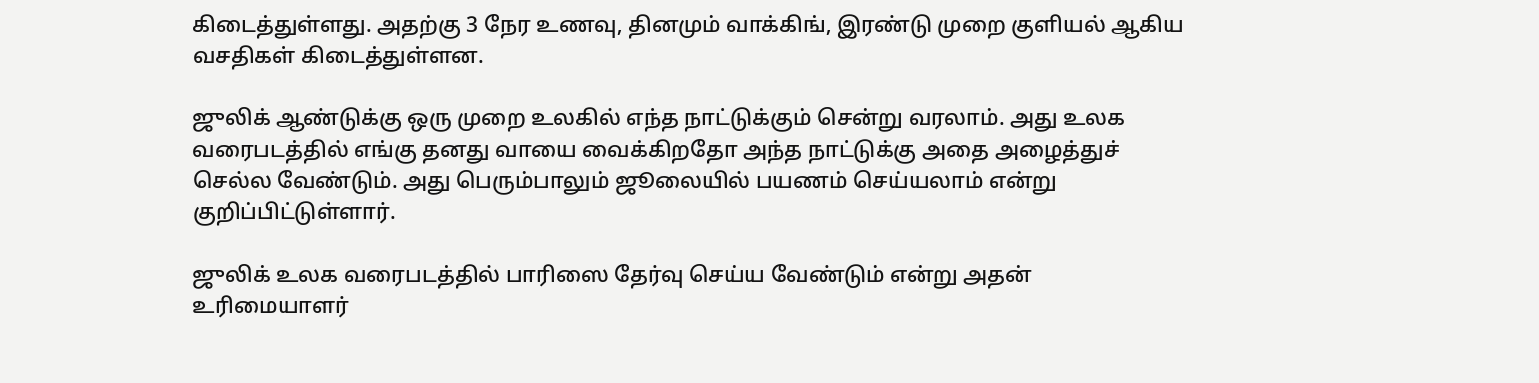கிடைத்துள்ளது. அதற்கு 3 நேர உணவு, தினமும் வாக்கிங், இரண்டு முறை குளியல் ஆகிய வசதிகள் கிடைத்துள்ளன.

ஜுலிக் ஆண்டுக்கு ஒரு முறை உலகில் எந்த நாட்டுக்கும் சென்று வரலாம். அது உலக வரைபடத்தில் எங்கு தனது வாயை வைக்கிறதோ அந்த நாட்டுக்கு அதை அழைத்துச் செல்ல வேண்டும். அது பெரும்பாலும் ஜூலையில் பயணம் செய்யலாம் என்று குறிப்பிட்டுள்ளார்.

ஜுலிக் உலக வரைபடத்தில் பாரிஸை தேர்வு செய்ய வேண்டும் என்று அதன் உரிமையாளர்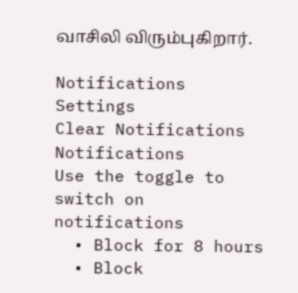வாசிலி விரும்புகிறார்.

Notifications
Settings
Clear Notifications
Notifications
Use the toggle to switch on notifications
  • Block for 8 hours
  • Block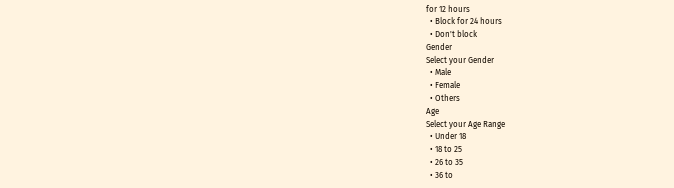for 12 hours
  • Block for 24 hours
  • Don't block
Gender
Select your Gender
  • Male
  • Female
  • Others
Age
Select your Age Range
  • Under 18
  • 18 to 25
  • 26 to 35
  • 36 to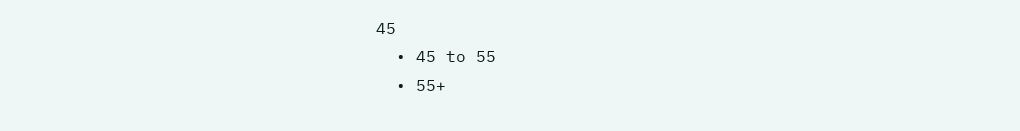45
  • 45 to 55
  • 55+